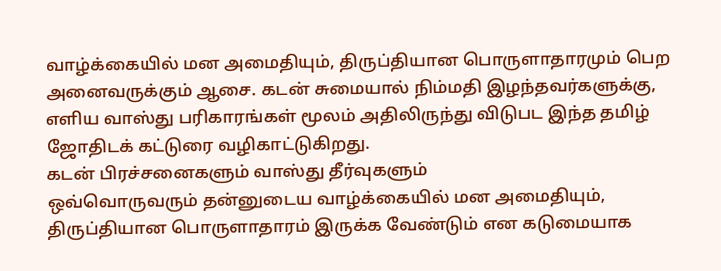வாழ்க்கையில் மன அமைதியும், திருப்தியான பொருளாதாரமும் பெற அனைவருக்கும் ஆசை. கடன் சுமையால் நிம்மதி இழந்தவர்களுக்கு, எளிய வாஸ்து பரிகாரங்கள் மூலம் அதிலிருந்து விடுபட இந்த தமிழ் ஜோதிடக் கட்டுரை வழிகாட்டுகிறது.
கடன் பிரச்சனைகளும் வாஸ்து தீர்வுகளும்
ஒவ்வொருவரும் தன்னுடைய வாழ்க்கையில் மன அமைதியும், திருப்தியான பொருளாதாரம் இருக்க வேண்டும் என கடுமையாக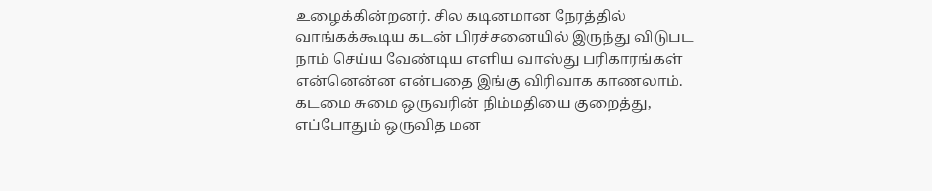உழைக்கின்றனர். சில கடினமான நேரத்தில் வாங்கக்கூடிய கடன் பிரச்சனையில் இருந்து விடுபட நாம் செய்ய வேண்டிய எளிய வாஸ்து பரிகாரங்கள் என்னென்ன என்பதை இங்கு விரிவாக காணலாம். கடமை சுமை ஒருவரின் நிம்மதியை குறைத்து, எப்போதும் ஒருவித மன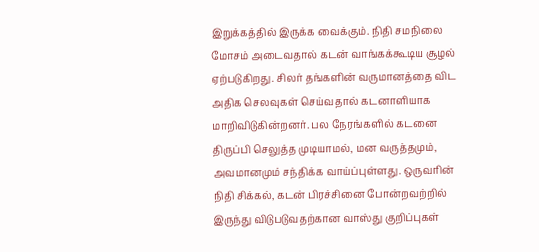இறுக்கத்தில் இருக்க வைக்கும். நிதி சமநிலை மோசம் அடைவதால் கடன் வாங்கக்கூடிய சூழல் ஏற்படுகிறது. சிலர் தங்களின் வருமானத்தை விட அதிக செலவுகள் செய்வதால் கடனாளியாக மாறிவிடுகின்றனர். பல நேரங்களில் கடனை திருப்பி செலுத்த முடியாமல், மன வருத்தமும், அவமானமும் சந்திக்க வாய்ப்புள்ளது. ஒருவரின் நிதி சிக்கல், கடன் பிரச்சினை போன்றவற்றில் இருந்து விடுபடுவதற்கான வாஸ்து குறிப்புகள்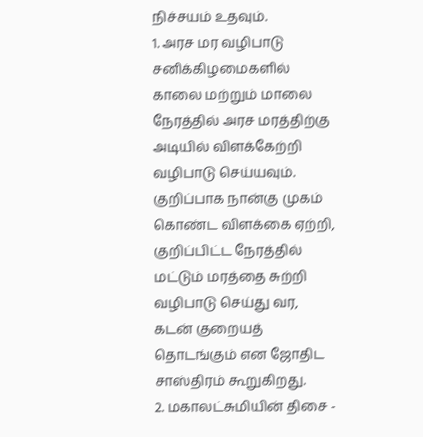நிச்சயம் உதவும்.
1. அரச மர வழிபாடு
சனிக்கிழமைகளில் காலை மற்றும் மாலை நேரத்தில் அரச மரத்திற்கு அடியில் விளக்கேற்றி வழிபாடு செய்யவும். குறிப்பாக நான்கு முகம் கொண்ட விளக்கை ஏற்றி, குறிப்பிட்ட நேரத்தில் மட்டும் மரத்தை சுற்றி வழிபாடு செய்து வர, கடன் குறையத் தொடங்கும் என ஜோதிட சாஸ்திரம் கூறுகிறது.
2. மகாலட்சுமியின் திசை -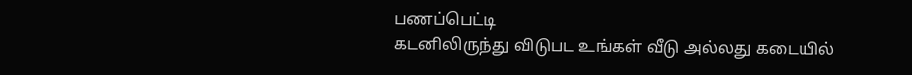பணப்பெட்டி
கடனிலிருந்து விடுபட உங்கள் வீடு அல்லது கடையில்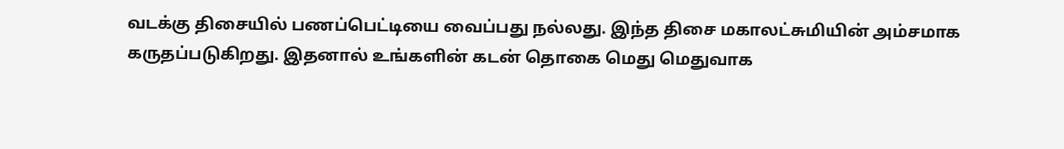வடக்கு திசையில் பணப்பெட்டியை வைப்பது நல்லது. இந்த திசை மகாலட்சுமியின் அம்சமாக கருதப்படுகிறது. இதனால் உங்களின் கடன் தொகை மெது மெதுவாக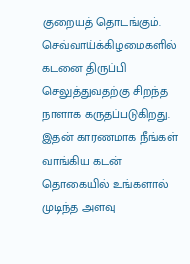குறையத் தொடங்கும். செவ்வாய்க்கிழமைகளில் கடனை திருப்பி செலுத்துவதற்கு சிறந்த நாளாக கருதப்படுகிறது. இதன் காரணமாக நீங்கள் வாங்கிய கடன் தொகையில் உங்களால் முடிந்த அளவு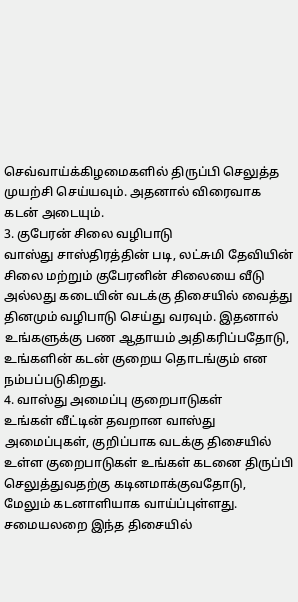செவ்வாய்க்கிழமைகளில் திருப்பி செலுத்த முயற்சி செய்யவும். அதனால் விரைவாக கடன் அடையும்.
3. குபேரன் சிலை வழிபாடு
வாஸ்து சாஸ்திரத்தின் படி, லட்சுமி தேவியின் சிலை மற்றும் குபேரனின் சிலையை வீடு அல்லது கடையின் வடக்கு திசையில் வைத்து தினமும் வழிபாடு செய்து வரவும். இதனால் உங்களுக்கு பண ஆதாயம் அதிகரிப்பதோடு, உங்களின் கடன் குறைய தொடங்கும் என நம்பப்படுகிறது.
4. வாஸ்து அமைப்பு குறைபாடுகள்
உங்கள் வீட்டின் தவறான வாஸ்து அமைப்புகள், குறிப்பாக வடக்கு திசையில் உள்ள குறைபாடுகள் உங்கள் கடனை திருப்பி செலுத்துவதற்கு கடினமாக்குவதோடு, மேலும் கடனாளியாக வாய்ப்புள்ளது. சமையலறை இந்த திசையில்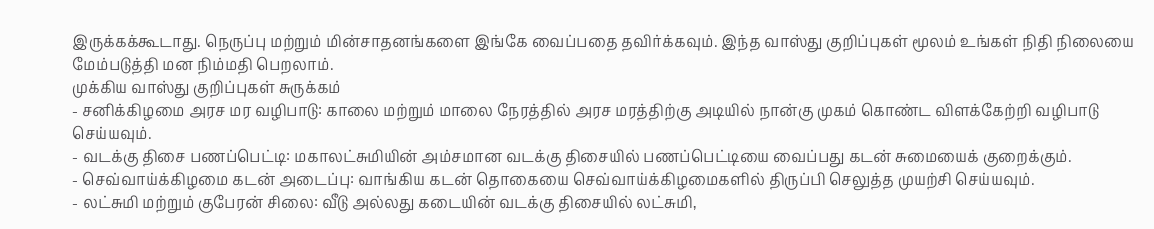இருக்கக்கூடாது. நெருப்பு மற்றும் மின்சாதனங்களை இங்கே வைப்பதை தவிர்க்கவும். இந்த வாஸ்து குறிப்புகள் மூலம் உங்கள் நிதி நிலையை மேம்படுத்தி மன நிம்மதி பெறலாம்.
முக்கிய வாஸ்து குறிப்புகள் சுருக்கம்
- சனிக்கிழமை அரச மர வழிபாடு: காலை மற்றும் மாலை நேரத்தில் அரச மரத்திற்கு அடியில் நான்கு முகம் கொண்ட விளக்கேற்றி வழிபாடு செய்யவும்.
- வடக்கு திசை பணப்பெட்டி: மகாலட்சுமியின் அம்சமான வடக்கு திசையில் பணப்பெட்டியை வைப்பது கடன் சுமையைக் குறைக்கும்.
- செவ்வாய்க்கிழமை கடன் அடைப்பு: வாங்கிய கடன் தொகையை செவ்வாய்க்கிழமைகளில் திருப்பி செலுத்த முயற்சி செய்யவும்.
- லட்சுமி மற்றும் குபேரன் சிலை: வீடு அல்லது கடையின் வடக்கு திசையில் லட்சுமி,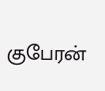குபேரன்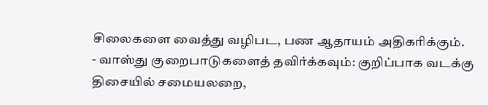சிலைகளை வைத்து வழிபட, பண ஆதாயம் அதிகரிக்கும்.
- வாஸ்து குறைபாடுகளைத் தவிர்க்கவும்: குறிப்பாக வடக்கு திசையில் சமையலறை,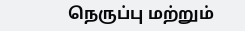நெருப்பு மற்றும்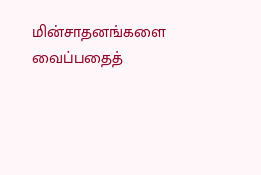மின்சாதனங்களை வைப்பதைத்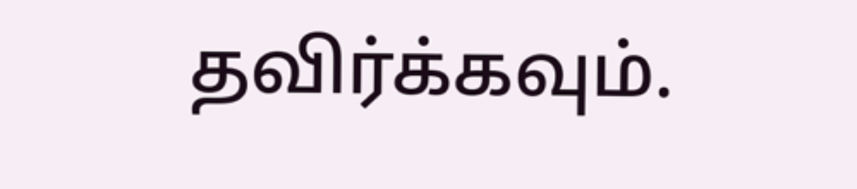தவிர்க்கவும்.